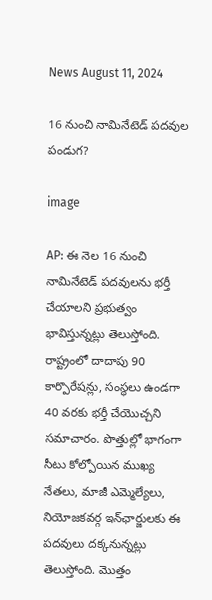News August 11, 2024

16 నుంచి నామినేటెడ్ పదవుల పండుగ?

image

AP: ఈ నెల 16 నుంచి నామినేటెడ్ పదవులను భర్తీ చేయాలని ప్రభుత్వం భావిస్తున్నట్లు తెలుస్తోంది. రాష్ట్రంలో దాదాపు 90 కార్పొరేషన్లు, సంస్థలు ఉండగా 40 వరకు భర్తీ చేయొచ్చని సమాచారం. పొత్తుల్లో భాగంగా సీటు కోల్పోయిన ముఖ్య నేతలు, మాజీ ఎమ్మెల్యేలు, నియోజకవర్గ ఇన్‌ఛార్జులకు ఈ పదవులు దక్కనున్నట్లు తెలుస్తోంది. మొత్తం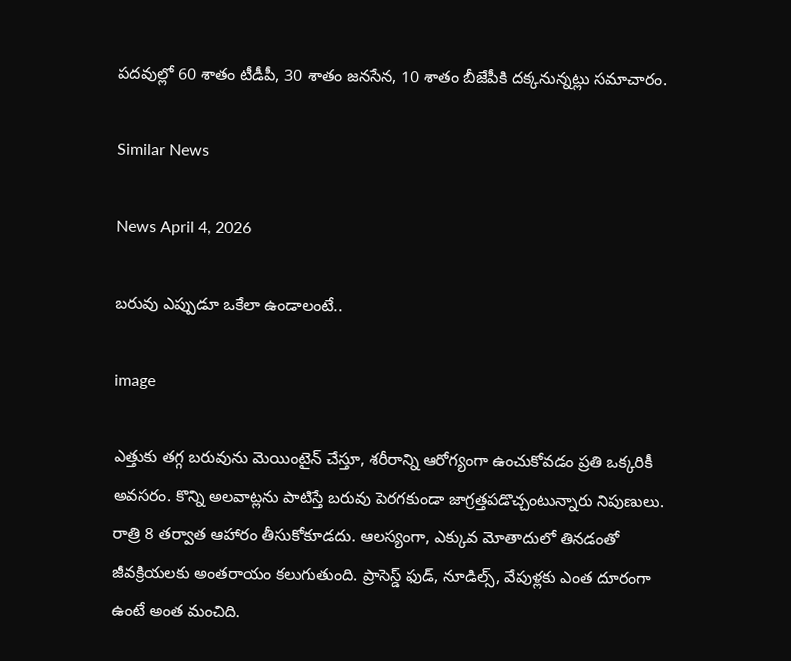పదవుల్లో 60 శాతం టీడీపీ, 30 శాతం జనసేన, 10 శాతం బీజేపీకి దక్కనున్నట్లు సమాచారం.

Similar News

News April 4, 2026

బరువు ఎప్పుడూ ఒకేలా ఉండాలంటే..

image

ఎత్తుకు తగ్గ బరువును మెయింటైన్ చేస్తూ, శరీరాన్ని ఆరోగ్యంగా ఉంచుకోవడం ప్రతి ఒక్కరికీ అవసరం. కొన్ని అలవాట్లను పాటిస్తే బరువు పెరగకుండా జాగ్రత్తపడొచ్చంటున్నారు నిపుణులు. రాత్రి 8 తర్వాత ఆహారం తీసుకోకూడదు. ఆలస్యంగా, ఎక్కువ మోతాదులో తినడంతో జీవక్రియలకు అంతరాయం కలుగుతుంది. ప్రాసెస్డ్‌ ఫుడ్‌, నూడిల్స్‌, వేపుళ్లకు ఎంత దూరంగా ఉంటే అంత మంచిది.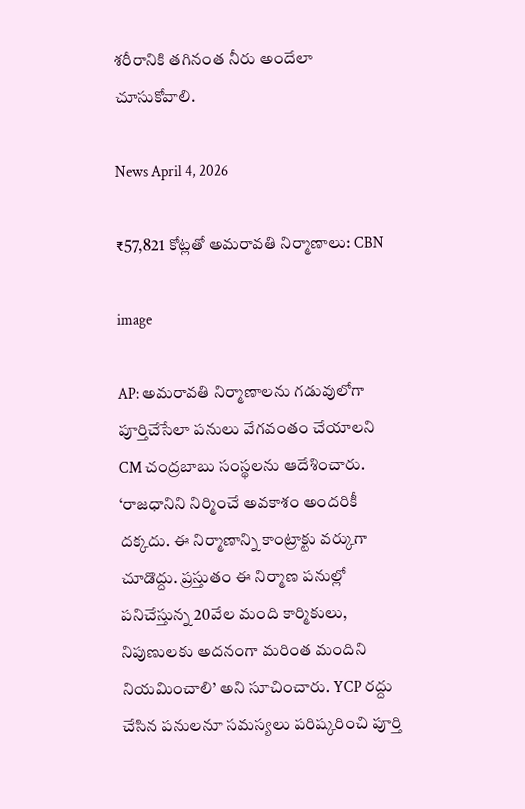శరీరానికి తగినంత నీరు అందేలా చూసుకోవాలి.

News April 4, 2026

₹57,821 కోట్లతో అమరావతి నిర్మాణాలు: CBN

image

AP: అమరావతి నిర్మాణాలను గడువులోగా పూర్తిచేసేలా పనులు వేగవంతం చేయాలని CM చంద్రబాబు సంస్థలను ఆదేశించారు. ‘రాజధానిని నిర్మించే అవకాశం అందరికీ దక్కదు. ఈ నిర్మాణాన్ని కాంట్రాక్టు వర్కుగా చూడొద్దు. ప్రస్తుతం ఈ నిర్మాణ పనుల్లో పనిచేస్తున్న 20వేల మంది కార్మికులు, నిపుణులకు అదనంగా మరింత మందిని నియమించాలి’ అని సూచించారు. YCP రద్దు చేసిన పనులనూ సమస్యలు పరిష్కరించి పూర్తి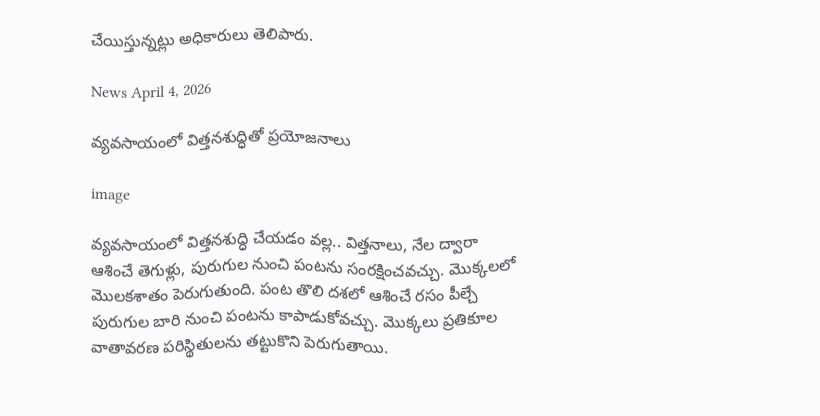చేయిస్తున్నట్లు అధికారులు తెలిపారు.

News April 4, 2026

వ్యవసాయంలో విత్తనశుద్ధితో ప్రయోజనాలు

image

వ్యవసాయంలో విత్తనశుద్ధి చేయడం వల్ల.. విత్తనాలు, నేల ద్వారా ఆశించే తెగుళ్లు, పురుగుల నుంచి పంటను సంరక్షించవచ్చు. మొక్కలలో మొలకశాతం పెరుగుతుంది. పంట తొలి దశలో ఆశించే రసం పీల్చే పురుగుల బారి నుంచి పంటను కాపాడుకోవచ్చు. మొక్కలు ప్రతికూల వాతావరణ పరిస్థితులను తట్టుకొని పెరుగుతాయి.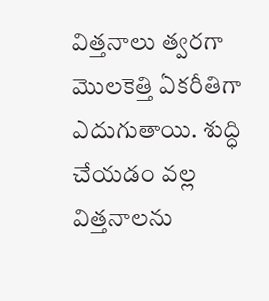విత్తనాలు త్వరగా మొలకెత్తి ఏకరీతిగా ఎదుగుతాయి. శుద్ధి చేయడం వల్ల విత్తనాలను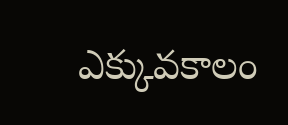ఎక్కువకాలం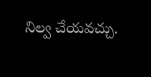నిల్వ చేయవచ్చు.